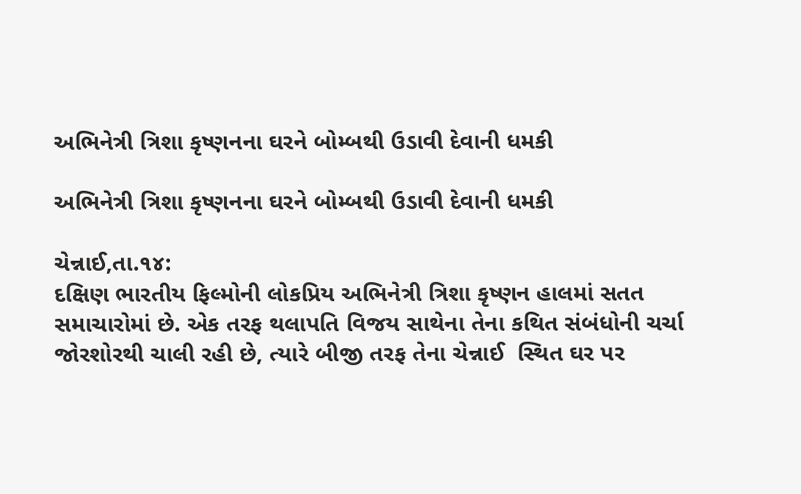અભિનેત્રી ત્રિશા કૃષ્ણનના ઘરને બોમ્બથી ઉડાવી દેવાની ધમકી

અભિનેત્રી ત્રિશા કૃષ્ણનના ઘરને બોમ્બથી ઉડાવી દેવાની ધમકી

ચેન્નાઈ,તા.૧૪:
દક્ષિણ ભારતીય ફિલ્મોની લોકપ્રિય અભિનેત્રી ત્રિશા કૃષ્ણન હાલમાં સતત સમાચારોમાં છે. એક તરફ થલાપતિ વિજય સાથેના તેના કથિત સંબંધોની ચર્ચા જોરશોરથી ચાલી રહી છે, ત્યારે બીજી તરફ તેના ચેન્નાઈ  સ્થિત ઘર પર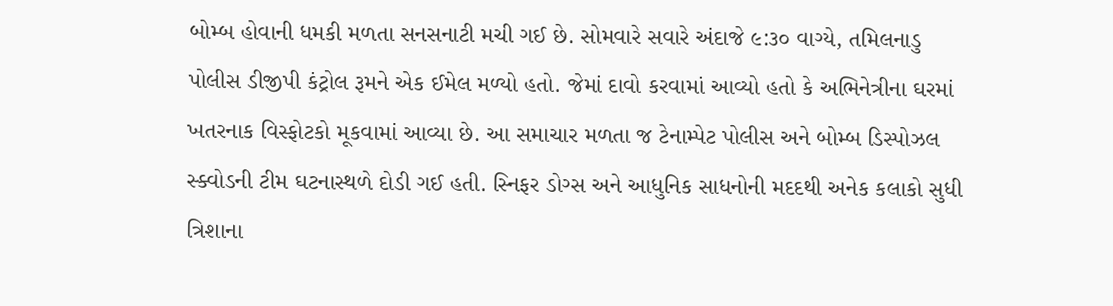બોમ્બ હોવાની ધમકી મળતા સનસનાટી મચી ગઈ છે. સોમવારે સવારે અંદાજે ૯:૩૦ વાગ્યે, તમિલનાડુ પોલીસ ડીજીપી કંટ્રોલ રૂમને એક ઈમેલ મળ્યો હતો. જેમાં દાવો કરવામાં આવ્યો હતો કે અભિનેત્રીના ઘરમાં ખતરનાક વિસ્ફોટકો મૂકવામાં આવ્યા છે. આ સમાચાર મળતા જ ટેનામ્પેટ પોલીસ અને બોમ્બ ડિસ્પોઝલ સ્ક્વોડની ટીમ ઘટનાસ્થળે દોડી ગઈ હતી. સ્નિફર ડોગ્સ અને આધુનિક સાધનોની મદદથી અનેક કલાકો સુધી ત્રિશાના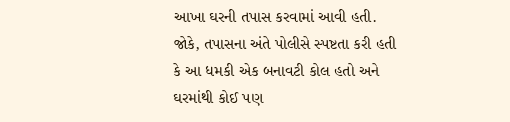આખા ઘરની તપાસ કરવામાં આવી હતી. જોકે, તપાસના અંતે પોલીસે સ્પષ્ટતા કરી હતી કે આ ધમકી એક બનાવટી કોલ હતો અને ઘરમાંથી કોઈ પણ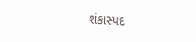શંકાસ્પદ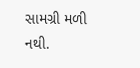સામગ્રી મળી નથી.